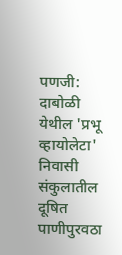पणजी: दाबोळी येथील 'प्रभू व्हायोलेटा' निवासी संकुलातील दूषित पाणीपुरवठा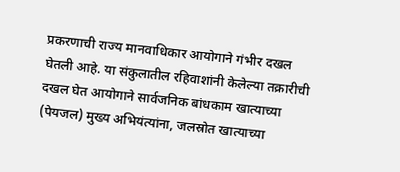प्रकरणाची राज्य मानवाधिकार आयोगाने गंभीर दखल घेतली आहे. या संकुलातील रहिवाशांनी केलेल्या तक्रारीची दखल घेत आयोगाने सार्वजनिक बांधकाम खात्याच्या (पेयजल) मुख्य अभियंत्यांना, जलस्रोत खात्याच्या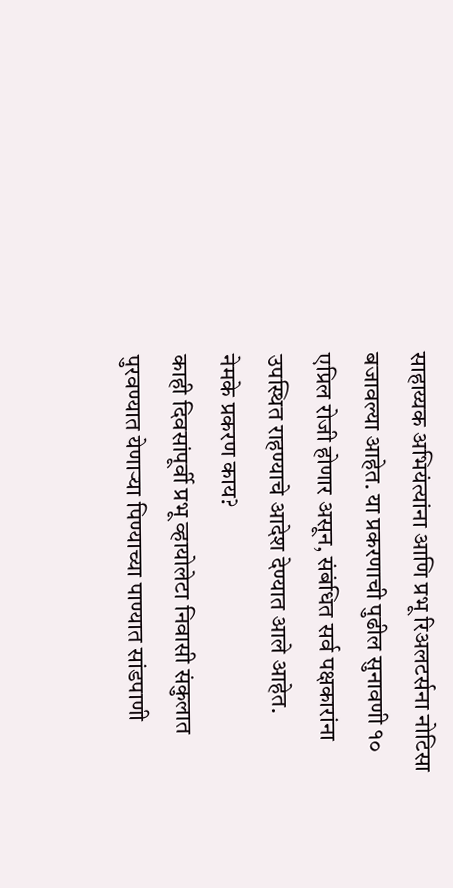साहाय्यक अभियंत्यांना आणि प्रभू रिअलटर्सना नोटिसा बजावल्या आहेत. या प्रकरणाची पुढील सुनावणी १० एप्रिल रोजी होणार असून, संबंधित सर्व पक्षकारांना उपस्थित राहण्याचे आदेश देण्यात आले आहेत.
नेमके प्रकरण काय?
काही दिवसांपूर्वी प्रभू व्हायोलेटा निवासी संकुलात पुरवण्यात येणाऱ्या पिण्याच्या पाण्यात सांडपाणी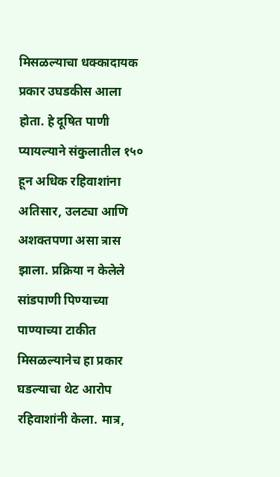मिसळल्याचा धक्कादायक प्रकार उघडकीस आला होता. हे दूषित पाणी प्यायल्याने संकुलातील १५० हून अधिक रहिवाशांना अतिसार, उलट्या आणि अशक्तपणा असा त्रास झाला. प्रक्रिया न केलेले सांडपाणी पिण्याच्या पाण्याच्या टाकीत मिसळल्यानेच हा प्रकार घडल्याचा थेट आरोप रहिवाशांनी केला. मात्र,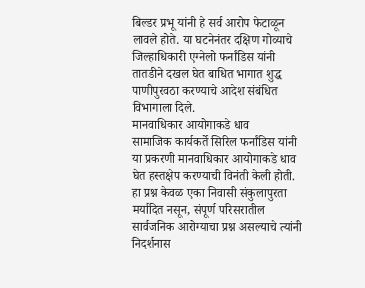बिल्डर प्रभू यांनी हे सर्व आरोप फेटाळून लावले होते. या घटनेनंतर दक्षिण गोव्याचे जिल्हाधिकारी एग्नेलो फर्नांडिस यांनी तातडीने दखल घेत बाधित भागात शुद्ध पाणीपुरवठा करण्याचे आदेश संबंधित विभागाला दिले.
मानवाधिकार आयोगाकडे धाव
सामाजिक कार्यकर्ते सिरिल फर्नांडिस यांनी या प्रकरणी मानवाधिकार आयोगाकडे धाव घेत हस्तक्षेप करण्याची विनंती केली होती. हा प्रश्न केवळ एका निवासी संकुलापुरता मर्यादित नसून, संपूर्ण परिसरातील सार्वजनिक आरोग्याचा प्रश्न असल्याचे त्यांनी निदर्शनास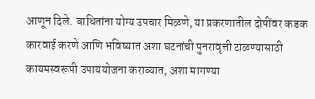आणून दिले. बाधितांना योग्य उपचार मिळणे, या प्रकरणातील दोषींवर कडक कारवाई करणे आणि भविष्यात अशा घटनांची पुनरावृत्ती टाळण्यासाठी कायमस्वरूपी उपाययोजना कराव्यात, अशा मागण्या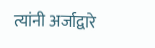त्यांनी अर्जाद्वारे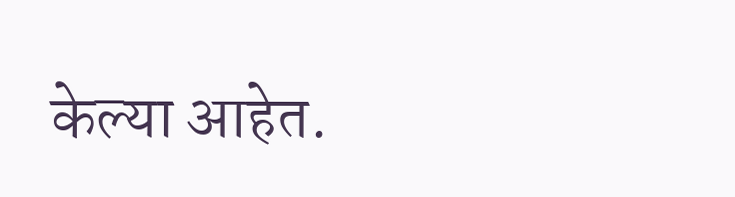केल्या आहेत.